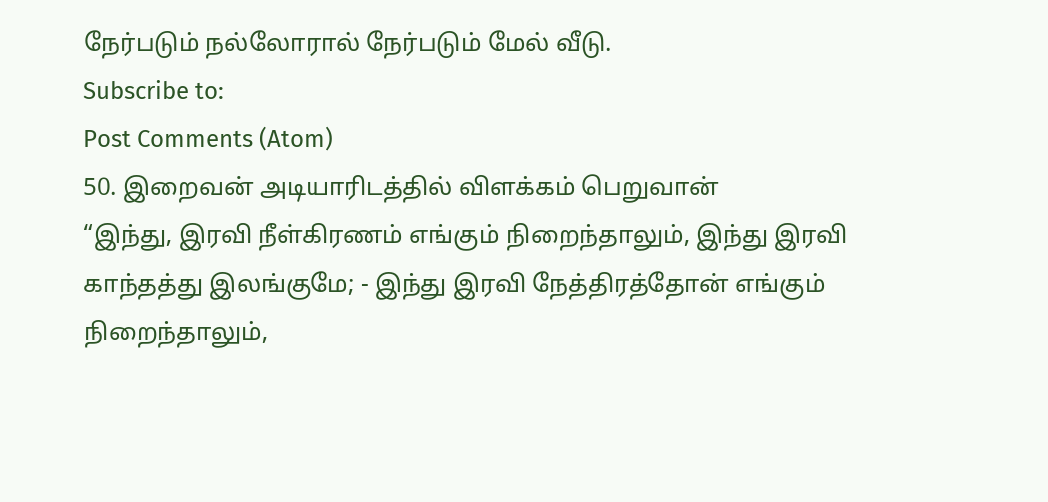நேர்படும் நல்லோரால் நேர்படும் மேல் வீடு.
Subscribe to:
Post Comments (Atom)
50. இறைவன் அடியாரிடத்தில் விளக்கம் பெறுவான்
“இந்து, இரவி நீள்கிரணம் எங்கும் நிறைந்தாலும், இந்து இரவி காந்தத்து இலங்குமே; - இந்து இரவி நேத்திரத்தோன் எங்கும் நிறைந்தாலும்,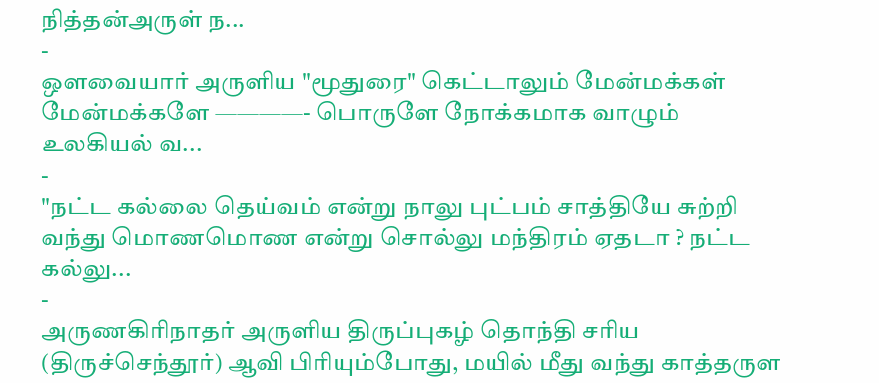நித்தன்அருள் ந...
-
ஔவையார் அருளிய "மூதுரை" கெட்டாலும் மேன்மக்கள் மேன்மக்களே ————- பொருளே நோக்கமாக வாழும் உலகியல் வ...
-
"நட்ட கல்லை தெய்வம் என்று நாலு புட்பம் சாத்தியே சுற்றி வந்து மொணமொண என்று சொல்லு மந்திரம் ஏதடா ? நட்ட கல்லு...
-
அருணகிரிநாதர் அருளிய திருப்புகழ் தொந்தி சரிய (திருச்செந்தூர்) ஆவி பிரியும்போது, மயில் மீது வந்து காத்தருள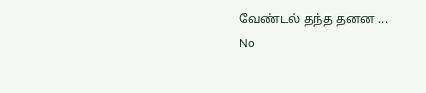வேண்டல் தந்த தனன ...
No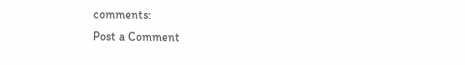comments:
Post a Comment